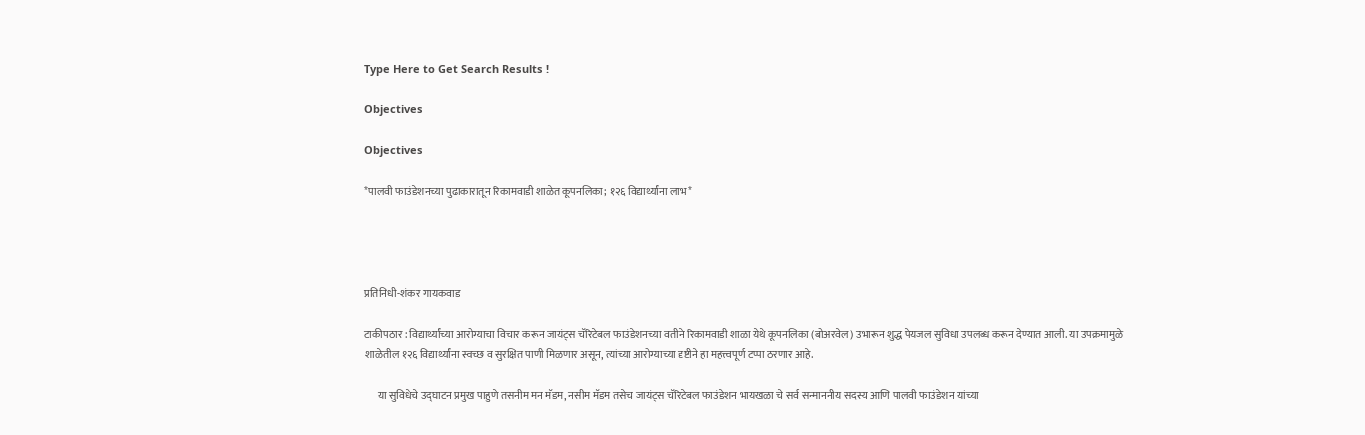Type Here to Get Search Results !

Objectives

Objectives

*पालवी फाउंडेशनच्या पुढाकारातून रिकामवाडी शाळेत कूपनलिका; १२६ विद्यार्थ्यांना लाभ*




प्रतिनिधी-शंकर गायकवाड

टाकीपठार : विद्यार्थ्यांच्या आरोग्याचा विचार करून जायंट्स चॅरिटेबल फाउंडेशनच्या वतीने रिकामवाडी शाळा येथे कूपनलिका (बोअरवेल) उभारून शुद्ध पेयजल सुविधा उपलब्ध करून देण्यात आली. या उपक्रमामुळे शाळेतील १२६ विद्यार्थ्यांना स्वच्छ व सुरक्षित पाणी मिळणार असून, त्यांच्या आरोग्याच्या दृष्टीने हा महत्त्वपूर्ण टप्पा ठरणार आहे.

      या सुविधेचे उद्घाटन प्रमुख पाहुणे तसनीम मन मॅडम, नसीम मॅडम तसेच जायंट्स चॅरिटेबल फाउंडेशन भायखळा चे सर्व सन्माननीय सदस्य आणि पालवी फाउंडेशन यांच्या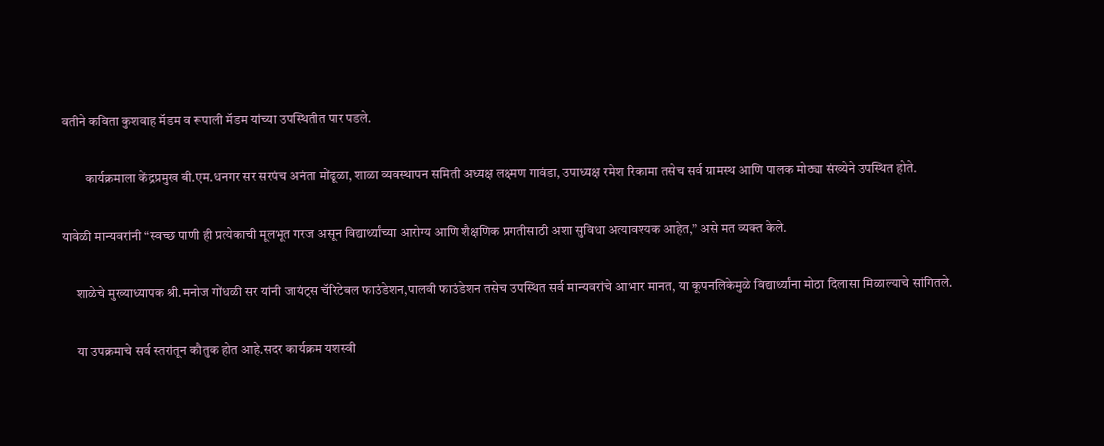वतीने कविता कुशवाह मॅडम व रूपाली मॅडम यांच्या उपस्थितीत पार पडले.

         कार्यक्रमाला केंद्रप्रमुख बी.एम.धनगर सर सरपंच अनंता मोंढूळा, शाळा व्यवस्थापन समिती अध्यक्ष लक्ष्मण गावंडा, उपाध्यक्ष रमेश रिकामा तसेच सर्व ग्रामस्थ आणि पालक मोठ्या संख्येने उपस्थित होते.

यावेळी मान्यवरांनी “स्वच्छ पाणी ही प्रत्येकाची मूलभूत गरज असून विद्यार्थ्यांच्या आरोग्य आणि शैक्षणिक प्रगतीसाठी अशा सुविधा अत्यावश्यक आहेत,” असे मत व्यक्त केले.

     शाळेचे मुख्याध्यापक श्री.मनोज गोंधळी सर यांनी जायंट्स चॅरिटेबल फाउंडेशन,पालवी फाउंडेशन तसेच उपस्थित सर्व मान्यवरांचे आभार मानत, या कूपनलिकेमुळे विद्यार्थ्यांना मोठा दिलासा मिळाल्याचे सांगितले.

     या उपक्रमाचे सर्व स्तरांतून कौतुक होत आहे.सदर कार्यक्रम यशस्वी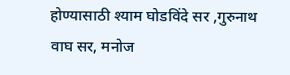होण्यासाठी श्याम घोडविंदे सर ,गुरुनाथ वाघ सर, मनोज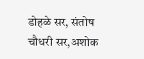डोहळे सर, संतोष चौधरी सर,अशोक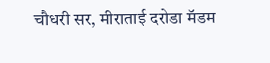चौधरी सर, मीराताई दरोडा मॅडम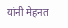यांनी मेहनत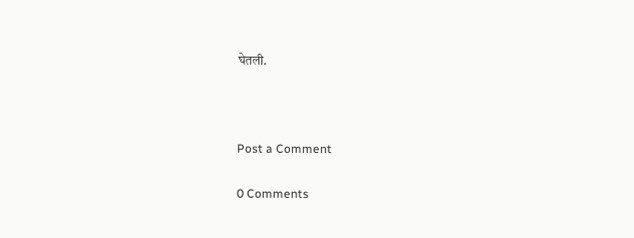घेतली.



Post a Comment

0 Comments